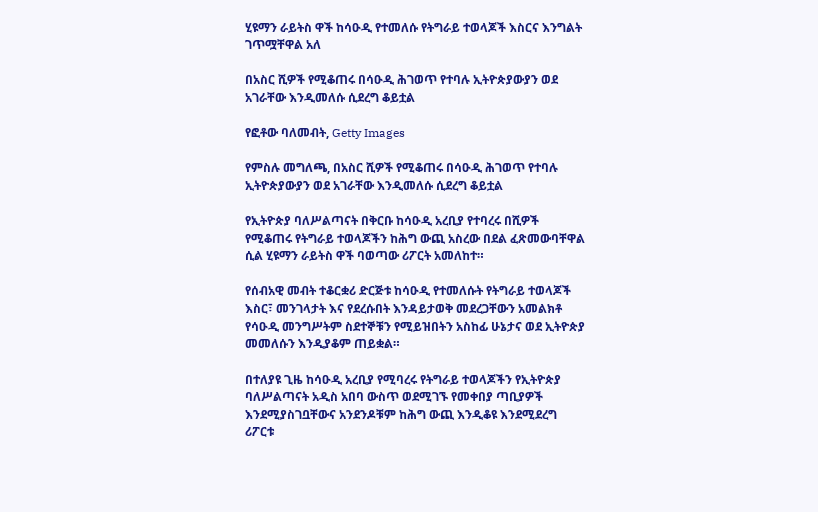ሂዩማን ራይትስ ዋች ከሳዑዲ የተመለሱ የትግራይ ተወላጆች እስርና እንግልት ገጥሟቸዋል አለ

በአስር ሺዎች የሚቆጠሩ በሳዑዲ ሕገወጥ የተባሉ ኢትዮጵያውያን ወደ አገራቸው እንዲመለሱ ሲደረግ ቆይቷል

የፎቶው ባለመብት, Getty Images

የምስሉ መግለጫ, በአስር ሺዎች የሚቆጠሩ በሳዑዲ ሕገወጥ የተባሉ ኢትዮጵያውያን ወደ አገራቸው እንዲመለሱ ሲደረግ ቆይቷል

የኢትዮጵያ ባለሥልጣናት በቅርቡ ከሳዑዲ አረቢያ የተባረሩ በሺዎች የሚቆጠሩ የትግራይ ተወላጆችን ከሕግ ውጪ አስረው በደል ፈጽመውባቸዋል ሲል ሂዩማን ራይትስ ዋች ባወጣው ሪፖርት አመለከተ።

የሰብአዊ መብት ተቆርቋሪ ድርጅቱ ከሳዑዲ የተመለሱት የትግራይ ተወላጆች እስር፣ መንገላታት እና የደረሱበት እንዳይታወቅ መደረጋቸውን አመልክቶ የሳዑዲ መንግሥትም ስደተኞቹን የሚይዝበትን አስከፊ ሁኔታና ወደ ኢትዮጵያ መመለሱን እንዲያቆም ጠይቋል።

በተለያዩ ጊዜ ከሳዑዲ አረቢያ የሚባረሩ የትግራይ ተወላጆችን የኢትዮጵያ ባለሥልጣናት አዲስ አበባ ውስጥ ወደሚገኙ የመቀበያ ጣቢያዎች እንደሚያስገቧቸውና አንደንዶቹም ከሕግ ውጪ እንዲቆዩ እንደሚደረግ ሪፖርቱ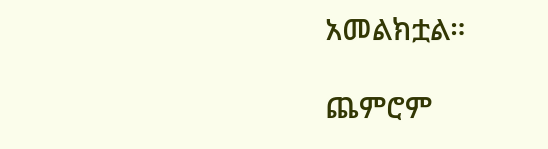አመልክቷል።

ጨምሮም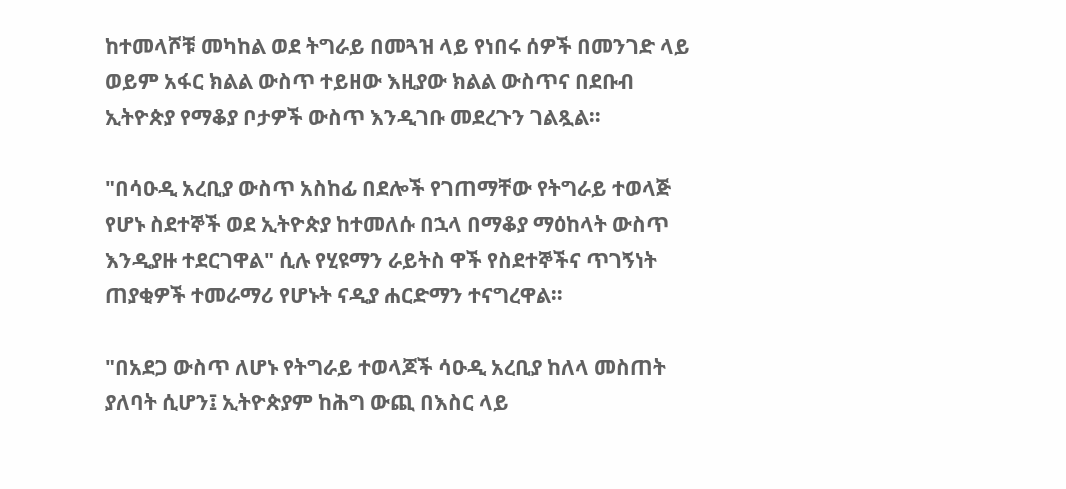ከተመላሾቹ መካከል ወደ ትግራይ በመጓዝ ላይ የነበሩ ሰዎች በመንገድ ላይ ወይም አፋር ክልል ውስጥ ተይዘው እዚያው ክልል ውስጥና በደቡብ ኢትዮጵያ የማቆያ ቦታዎች ውስጥ እንዲገቡ መደረጉን ገልጿል።

"በሳዑዲ አረቢያ ውስጥ አስከፊ በደሎች የገጠማቸው የትግራይ ተወላጅ የሆኑ ስደተኞች ወደ ኢትዮጵያ ከተመለሱ በኋላ በማቆያ ማዕከላት ውስጥ እንዲያዙ ተደርገዋል" ሲሉ የሂዩማን ራይትስ ዋች የስደተኞችና ጥገኝነት ጠያቂዎች ተመራማሪ የሆኑት ናዲያ ሐርድማን ተናግረዋል።

"በአደጋ ውስጥ ለሆኑ የትግራይ ተወላጆች ሳዑዲ አረቢያ ከለላ መስጠት ያለባት ሲሆን፤ ኢትዮጵያም ከሕግ ውጪ በእስር ላይ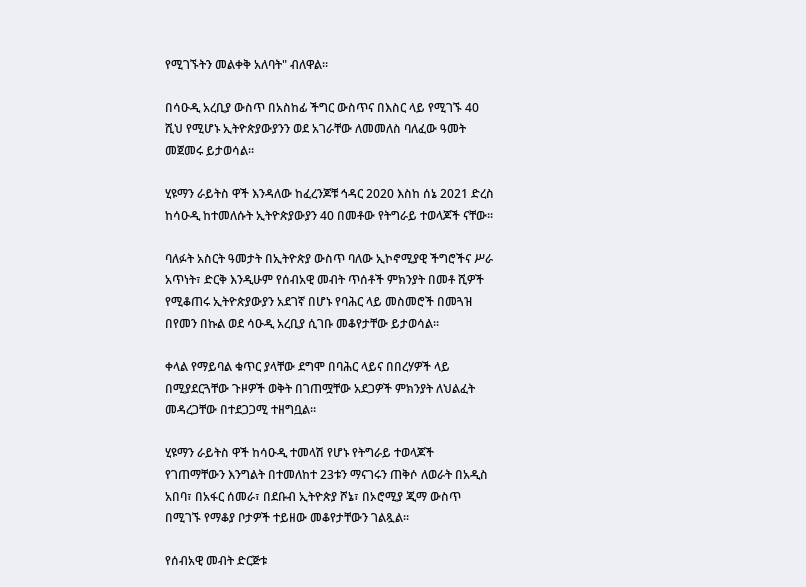የሚገኙትን መልቀቅ አለባት" ብለዋል።

በሳዑዲ አረቢያ ውስጥ በአስከፊ ችግር ውስጥና በእስር ላይ የሚገኙ 40 ሺህ የሚሆኑ ኢትዮጵያውያንን ወደ አገራቸው ለመመለስ ባለፈው ዓመት መጀመሩ ይታወሳል።

ሂዩማን ራይትስ ዋች እንዳለው ከፈረንጆቹ ኅዳር 2020 እስከ ሰኔ 2021 ድረስ ከሳዑዲ ከተመለሱት ኢትዮጵያውያን 40 በመቶው የትግራይ ተወላጆች ናቸው።

ባለፉት አስርት ዓመታት በኢትዮጵያ ውስጥ ባለው ኢኮኖሚያዊ ችግሮችና ሥራ አጥነት፣ ድርቅ እንዲሁም የሰብአዊ መብት ጥሰቶች ምክንያት በመቶ ሺዎች የሚቆጠሩ ኢትዮጵያውያን አደገኛ በሆኑ የባሕር ላይ መስመሮች በመጓዝ በየመን በኩል ወደ ሳዑዲ አረቢያ ሲገቡ መቆየታቸው ይታወሳል።

ቀላል የማይባል ቁጥር ያላቸው ደግሞ በባሕር ላይና በበረሃዎች ላይ በሚያደርጓቸው ጉዞዎች ወቅት በገጠሟቸው አደጋዎች ምክንያት ለህልፈት መዳረጋቸው በተደጋጋሚ ተዘግቧል።

ሂዩማን ራይትስ ዋች ከሳዑዲ ተመላሽ የሆኑ የትግራይ ተወላጆች የገጠማቸውን እንግልት በተመለከተ 23ቱን ማናገሩን ጠቅሶ ለወራት በአዲስ አበባ፣ በአፋር ሰመራ፣ በደቡብ ኢትዮጵያ ሾኔ፣ በኦሮሚያ ጂማ ውስጥ በሚገኙ የማቆያ ቦታዎች ተይዘው መቆየታቸውን ገልጿል።

የሰብአዊ መብት ድርጅቱ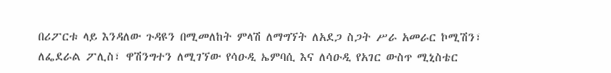በሪፖርቱ ላይ እንዳለው ጉዳዩን በሚመለከት ምላሽ ለማግኘት ለአደጋ ስጋት ሥራ አመራር ኮሚሽን፣ ለፌደራል ፖሊስ፣ ዋሽንግተን ለሚገኘው የሳዑዲ ኤምባሲ እና ለሳዑዲ የአገር ውስጥ ሚኒስቴር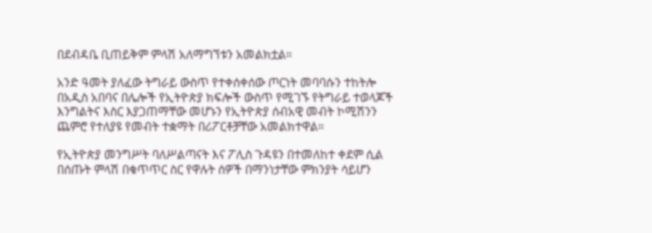በደብዳቤ ቢጠይቅም ምላሽ አለማግኘቱን አመልክቷል።

አንድ ዓመት ያለፈው ትግራይ ውስጥ የተቀሰቀሰው ጦርነት መባባሱን ተከትሎ በአዲስ አበባና በሌሎች የኢትዮጵያ ክፍሎች ውስጥ የሚገኙ የትግራይ ተወላጆች እንግልትና እስር እያጋጠማቸው መሆኑን የኢትዮጵያ ሰብአዊ መብት ኮሚሽንን ጨምሮ የተለያዩ የመብት ተቋማት በሪፖርቶቻቸው አመልክተዋል።

የኢትዮጵያ መንግሥት ባለሥልጣናት እና ፖሊስ ጉዳዩን በተመለከተ ቀደም ሲል በሰጡት ምላሽ በቁጥጥር ስር የዋሉት ሰዎች በማንነታቸው ምክንያት ሳይሆን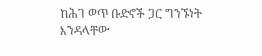ከሕገ ወጥ ቡድኖች ጋር ግንኙነት እንዳላቸው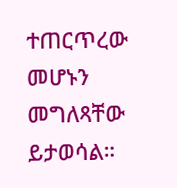ተጠርጥረው መሆኑን መግለጻቸው ይታወሳል።